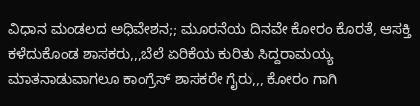ವಿಧಾನ ಮಂಡಲದ ಅಧಿವೇಶನ;; ಮೂರನೆಯ ದಿನವೇ ಕೋರಂ ಕೊರತೆ, ಆಸಕ್ತಿ ಕಳೆದುಕೊಂಡ ಶಾಸಕರು,,,ಬೆಲೆ ಏರಿಕೆಯ ಕುರಿತು ಸಿದ್ದರಾಮಯ್ಯ ಮಾತನಾಡುವಾಗಲೂ ಕಾಂಗ್ರೆಸ್ ಶಾಸಕರೇ ಗೈರು,,, ಕೋರಂ ಗಾಗಿ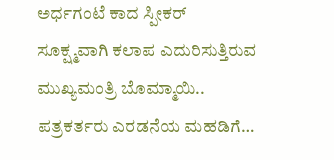ಅರ್ಧಗಂಟೆ ಕಾದ ಸ್ಪೀಕರ್ ಸೂಕ್ಷ್ಮವಾಗಿ ಕಲಾಪ ಎದುರಿಸುತ್ತಿರುವ ಮುಖ್ಯಮಂತ್ರಿ ಬೊಮ್ಮಾಯಿ.. ಪತ್ರಕರ್ತರು ಎರಡನೆಯ ಮಹಡಿಗೆ…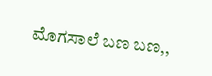ಮೊಗಸಾಲೆ ಬಣ ಬಣ,,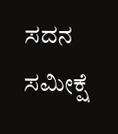ಸದನ ಸಮೀಕ್ಷೆ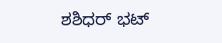ಶಶಿಧರ್ ಭಟ್